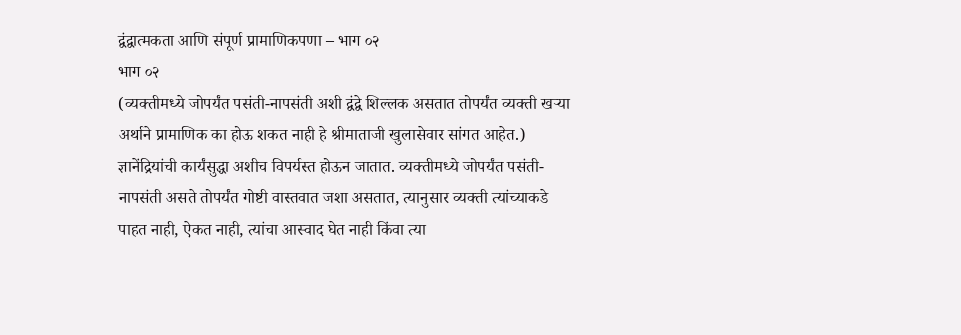द्वंद्वात्मकता आणि संपूर्ण प्रामाणिकपणा – भाग ०२
भाग ०२
(व्यक्तीमध्ये जोपर्यंत पसंती-नापसंती अशी द्वंद्वे शिल्लक असतात तोपर्यंत व्यक्ती खऱ्या अर्थाने प्रामाणिक का होऊ शकत नाही हे श्रीमाताजी खुलासेवार सांगत आहेत.)
ज्ञानेंद्रियांची कार्यंसुद्धा अशीच विपर्यस्त होऊन जातात. व्यक्तीमध्ये जोपर्यंत पसंती-नापसंती असते तोपर्यंत गोष्टी वास्तवात जशा असतात, त्यानुसार व्यक्ती त्यांच्याकडे पाहत नाही, ऐकत नाही, त्यांचा आस्वाद घेत नाही किंवा त्या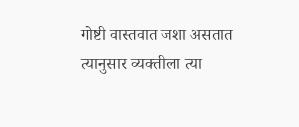गोष्टी वास्तवात जशा असतात त्यानुसार व्यक्तीला त्या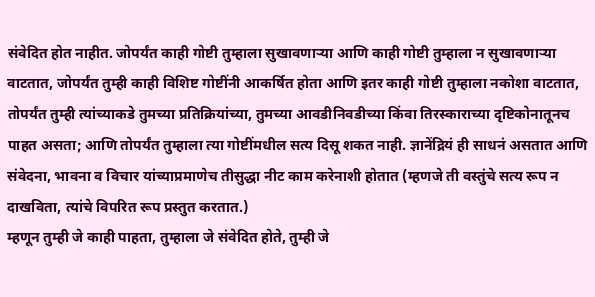संवेदित होत नाहीत. जोपर्यंत काही गोष्टी तुम्हाला सुखावणाऱ्या आणि काही गोष्टी तुम्हाला न सुखावणाऱ्या वाटतात, जोपर्यंत तुम्ही काही विशिष्ट गोष्टींनी आकर्षित होता आणि इतर काही गोष्टी तुम्हाला नकोशा वाटतात, तोपर्यंत तुम्ही त्यांच्याकडे तुमच्या प्रतिक्रियांच्या, तुमच्या आवडीनिवडीच्या किंवा तिरस्काराच्या दृष्टिकोनातूनच पाहत असता; आणि तोपर्यंत तुम्हाला त्या गोष्टींमधील सत्य दिसू शकत नाही. ज्ञानेंद्रियं ही साधनं असतात आणि संवेदना, भावना व विचार यांच्याप्रमाणेच तीसुद्धा नीट काम करेनाशी होतात (म्हणजे ती वस्तुंचे सत्य रूप न दाखविता, त्यांचे विपरित रूप प्रस्तुत करतात.)
म्हणून तुम्ही जे काही पाहता, तुम्हाला जे संवेदित होते, तुम्ही जे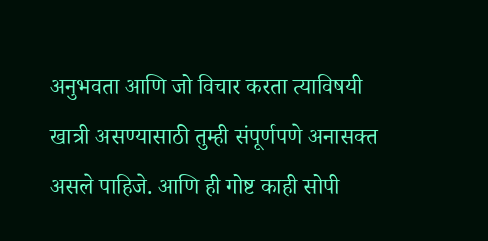अनुभवता आणि जो विचार करता त्याविषयी खात्री असण्यासाठी तुम्ही संपूर्णपणे अनासक्त असले पाहिजे. आणि ही गोष्ट काही सोपी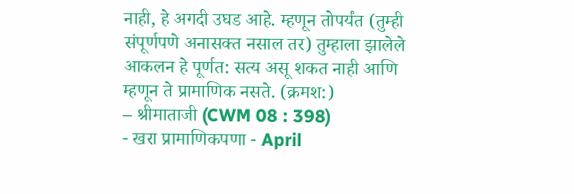नाही, हे अगदी उघड आहे. म्हणून तोपर्यंत (तुम्ही संपूर्णपणे अनासक्त नसाल तर) तुम्हाला झालेले आकलन हे पूर्णत: सत्य असू शकत नाही आणि म्हणून ते प्रामाणिक नसते. (क्रमश:)
– श्रीमाताजी (CWM 08 : 398)
- खरा प्रामाणिकपणा - April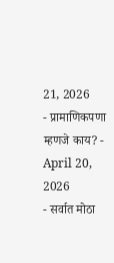21, 2026
- प्रामाणिकपणा म्हणजे काय? - April 20, 2026
- सर्वात मोठा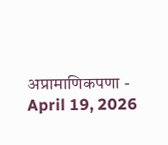अप्रामाणिकपणा - April 19, 2026